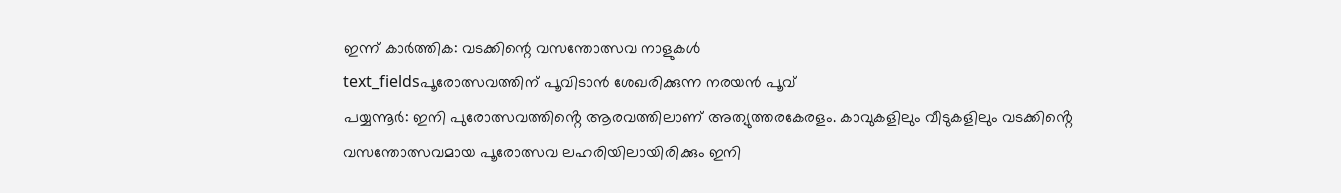ഇന്ന് കാർത്തിക: വടക്കിന്റെ വസന്തോത്സവ നാളുകൾ
text_fieldsപൂരോത്സവത്തിന് പൂവിടാൻ ശേഖരിക്കുന്ന നരയൻ പൂവ്
പയ്യന്നൂർ: ഇനി പുരോത്സവത്തിൻ്റെ ആരവത്തിലാണ് അത്യുത്തരകേരളം. കാവുകളിലും വീടുകളിലും വടക്കിൻ്റെ വസന്തോത്സവമായ പൂരോത്സവ ലഹരിയിലായിരിക്കും ഇനി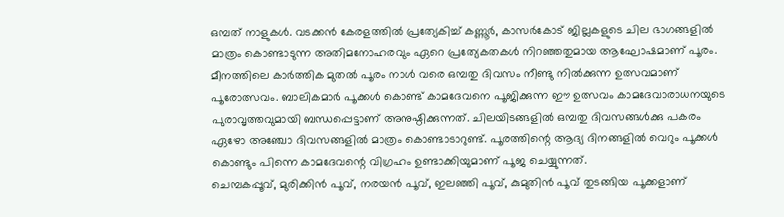ഒമ്പത് നാളുകൾ. വടക്കൻ കേരളത്തിൽ പ്രത്യേകിച്ച് കണ്ണൂർ, കാസർകോട് ജില്ലകളുടെ ചില ഭാഗങ്ങളിൽ മാത്രം കൊണ്ടാടുന്ന അതിമനോഹരവും ഏറെ പ്രത്യേകതകൾ നിറഞ്ഞതുമായ ആഘോഷമാണ് പൂരം.
മീനത്തിലെ കാർത്തിക മുതൽ പൂരം നാൾ വരെ ഒമ്പതു ദിവസം നീണ്ടു നിൽക്കുന്ന ഉത്സവമാണ് പൂരോത്സവം. ബാലികമാർ പൂക്കൾ കൊണ്ട് കാമദേവനെ പൂജിക്കുന്ന ഈ ഉത്സവം കാമദേവാരാധനയുടെ പുരാവൃത്തവുമായി ബന്ധപ്പെട്ടാണ് അനുഷ്ഠിക്കുന്നത്. ചിലയിടങ്ങളിൽ ഒമ്പതു ദിവസങ്ങൾക്കു പകരം ഏഴോ അഞ്ചോ ദിവസങ്ങളിൽ മാത്രം കൊണ്ടാടാറുണ്ട്. പൂരത്തിന്റെ ആദ്യ ദിനങ്ങളിൽ വെറും പൂക്കൾ കൊണ്ടും പിന്നെ കാമദേവന്റെ വിഗ്രഹം ഉണ്ടാക്കിയുമാണ് പൂജ ചെയ്യുന്നത്.
ചെമ്പകപ്പൂവ്, മുരിക്കിൻ പൂവ്, നരയൻ പൂവ്, ഇലഞ്ഞി പൂവ്, കുമുതിൻ പൂവ് തുടങ്ങിയ പൂക്കളാണ്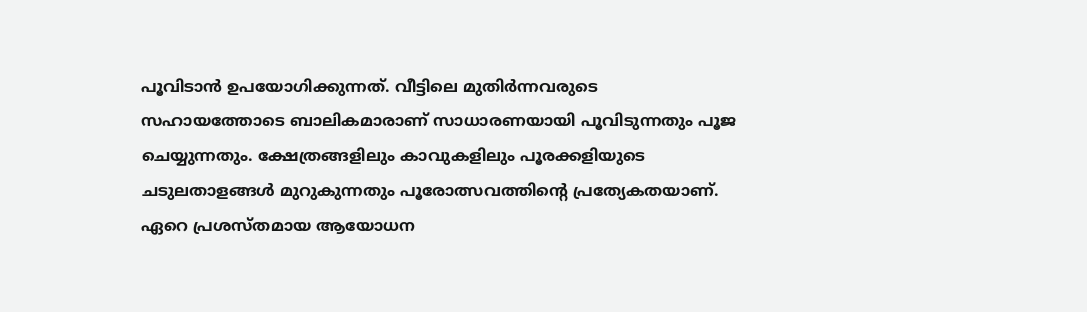പൂവിടാൻ ഉപയോഗിക്കുന്നത്. വീട്ടിലെ മുതിർന്നവരുടെ സഹായത്തോടെ ബാലികമാരാണ് സാധാരണയായി പൂവിടുന്നതും പൂജ ചെയ്യുന്നതും. ക്ഷേത്രങ്ങളിലും കാവുകളിലും പൂരക്കളിയുടെ ചടുലതാളങ്ങൾ മുറുകുന്നതും പൂരോത്സവത്തിന്റെ പ്രത്യേകതയാണ്. ഏറെ പ്രശസ്തമായ ആയോധന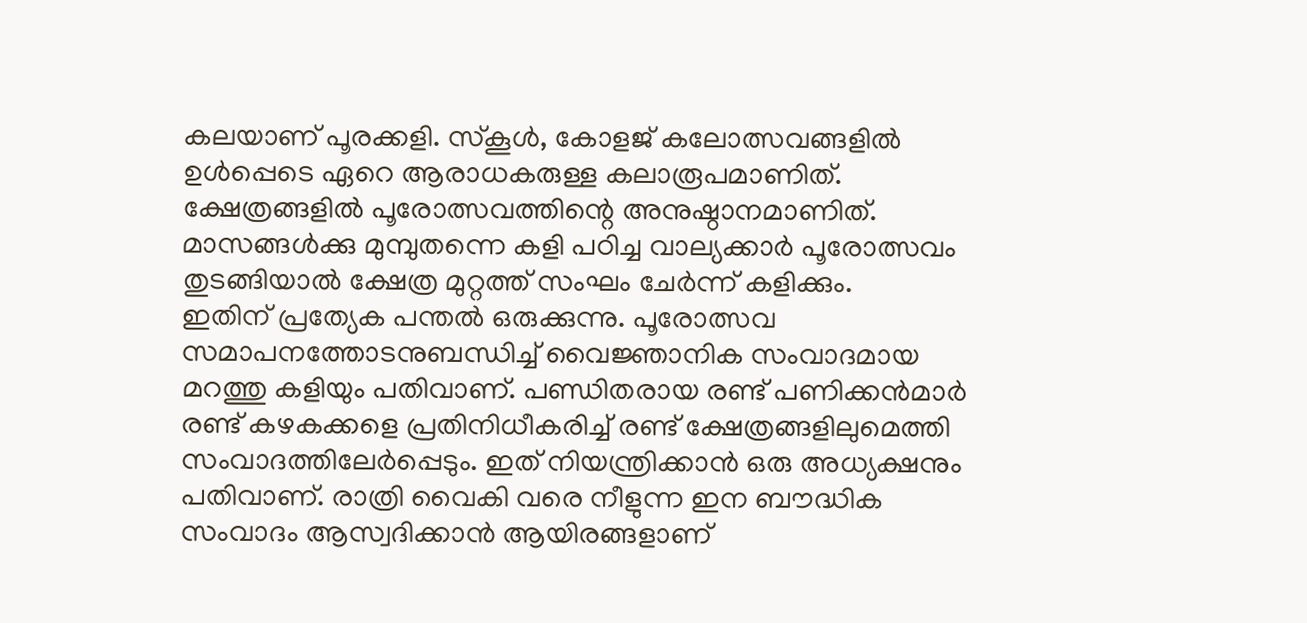കലയാണ് പൂരക്കളി. സ്കൂൾ, കോളജ് കലോത്സവങ്ങളിൽ ഉൾപ്പെടെ ഏറെ ആരാധകരുള്ള കലാരൂപമാണിത്. ക്ഷേത്രങ്ങളിൽ പൂരോത്സവത്തിന്റെ അനുഷ്ഠാനമാണിത്. മാസങ്ങൾക്കു മുമ്പുതന്നെ കളി പഠിച്ച വാല്യക്കാർ പൂരോത്സവം തുടങ്ങിയാൽ ക്ഷേത്ര മുറ്റത്ത് സംഘം ചേർന്ന് കളിക്കും.
ഇതിന് പ്രത്യേക പന്തൽ ഒരുക്കുന്നു. പൂരോത്സവ സമാപനത്തോടനുബന്ധിച്ച് വൈജ്ഞാനിക സംവാദമായ മറത്തു കളിയും പതിവാണ്. പണ്ഡിതരായ രണ്ട് പണിക്കൻമാർ രണ്ട് കഴകക്കളെ പ്രതിനിധീകരിച്ച് രണ്ട് ക്ഷേത്രങ്ങളിലുമെത്തി സംവാദത്തിലേർപ്പെടും. ഇത് നിയന്ത്രിക്കാൻ ഒരു അധ്യക്ഷനും പതിവാണ്. രാത്രി വൈകി വരെ നീളുന്ന ഇന ബൗദ്ധിക സംവാദം ആസ്വദിക്കാൻ ആയിരങ്ങളാണ്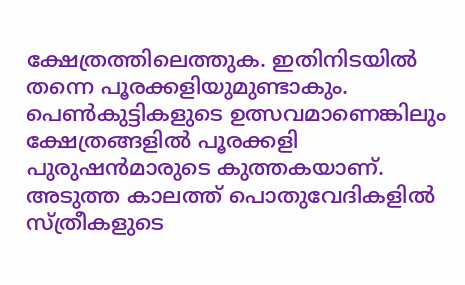ക്ഷേത്രത്തിലെത്തുക. ഇതിനിടയിൽ തന്നെ പൂരക്കളിയുമുണ്ടാകും. പെൺകുട്ടികളുടെ ഉത്സവമാണെങ്കിലും ക്ഷേത്രങ്ങളിൽ പൂരക്കളി പുരുഷൻമാരുടെ കുത്തകയാണ്. അടുത്ത കാലത്ത് പൊതുവേദികളിൽ സ്ത്രീകളുടെ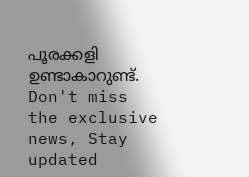പൂരക്കളി ഉണ്ടാകാറുണ്ട്.
Don't miss the exclusive news, Stay updated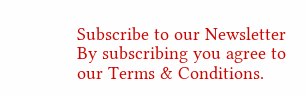Subscribe to our Newsletter
By subscribing you agree to our Terms & Conditions.